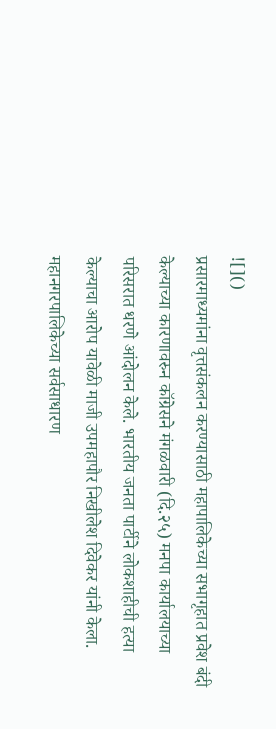![]()
प्रसारमाध्यमांना वृत्तसंकलन करण्यासाठी महापालिकेच्या सभागृहात प्रवेश बंदी केल्याच्या कारणावरुन कॉग्रेसने मंगळवारी (दि.२५) मनपा कार्यालयाच्या परिसरात धरणे आंदोलन केले. भारतीय जनता पार्टीने लोकशाहीची हत्या केल्याचा आरोप यावेळी माजी उपमहापौर निखीलेश दिवेकर यांनी केला. महानगरपालिकेच्या सर्वसाधारण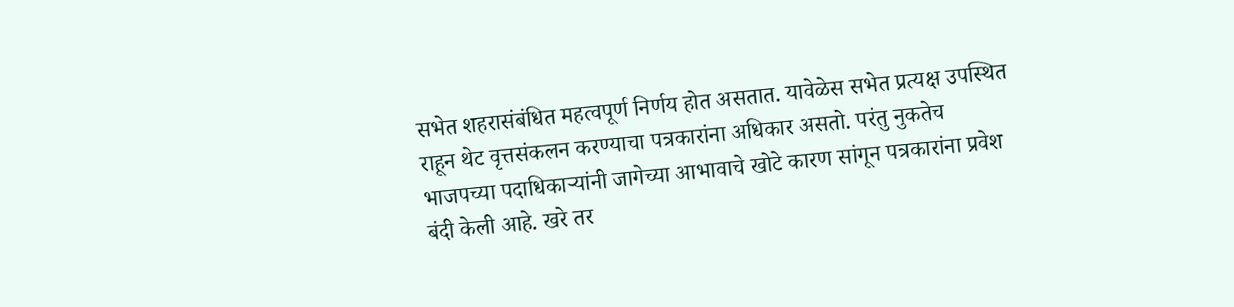सभेत शहरासंबंधित महत्वपूर्ण निर्णय होत असतात. यावेळेस सभेत प्रत्यक्ष उपस्थित राहून थेट वृत्तसंकलन करण्याचा पत्रकारांना अधिकार असतो. परंतु नुकतेच भाजपच्या पदाधिकाऱ्यांनी जागेच्या आभावाचे खोटे कारण सांगून पत्रकारांना प्रवेश बंदी केली आहे. खरे तर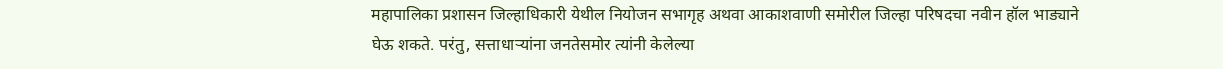महापालिका प्रशासन जिल्हाधिकारी येथील नियोजन सभागृह अथवा आकाशवाणी समोरील जिल्हा परिषदचा नवीन हॉल भाड्याने घेऊ शकते. परंतु, सत्ताधाऱ्यांना जनतेसमोर त्यांनी केलेल्या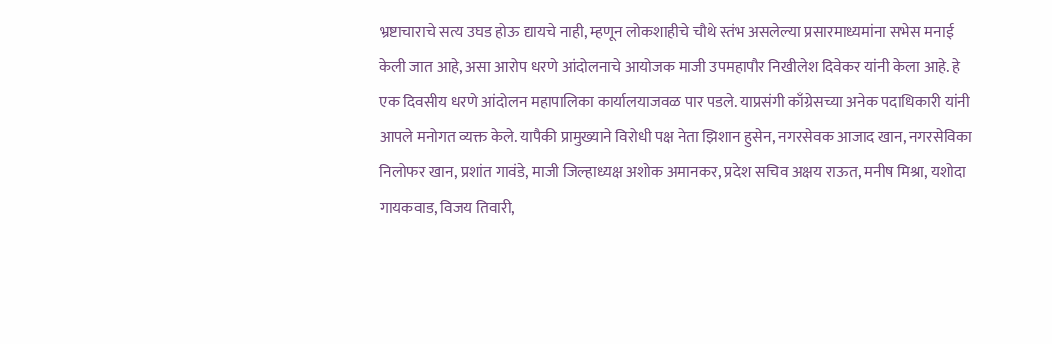भ्रष्टाचाराचे सत्य उघड होऊ द्यायचे नाही, म्हणून लोकशाहीचे चौथे स्तंभ असलेल्या प्रसारमाध्यमांना सभेस मनाई केली जात आहे, असा आरोप धरणे आंदोलनाचे आयोजक माजी उपमहापौर निखीलेश दिवेकर यांनी केला आहे. हे एक दिवसीय धरणे आंदोलन महापालिका कार्यालयाजवळ पार पडले. याप्रसंगी काँग्रेसच्या अनेक पदाधिकारी यांनी आपले मनोगत व्यक्त केले. यापैकी प्रामुख्याने विरोधी पक्ष नेता झिशान हुसेन, नगरसेवक आजाद खान, नगरसेविका निलोफर खान, प्रशांत गावंडे, माजी जिल्हाध्यक्ष अशोक अमानकर, प्रदेश सचिव अक्षय राऊत, मनीष मिश्रा, यशोदा गायकवाड, विजय तिवारी,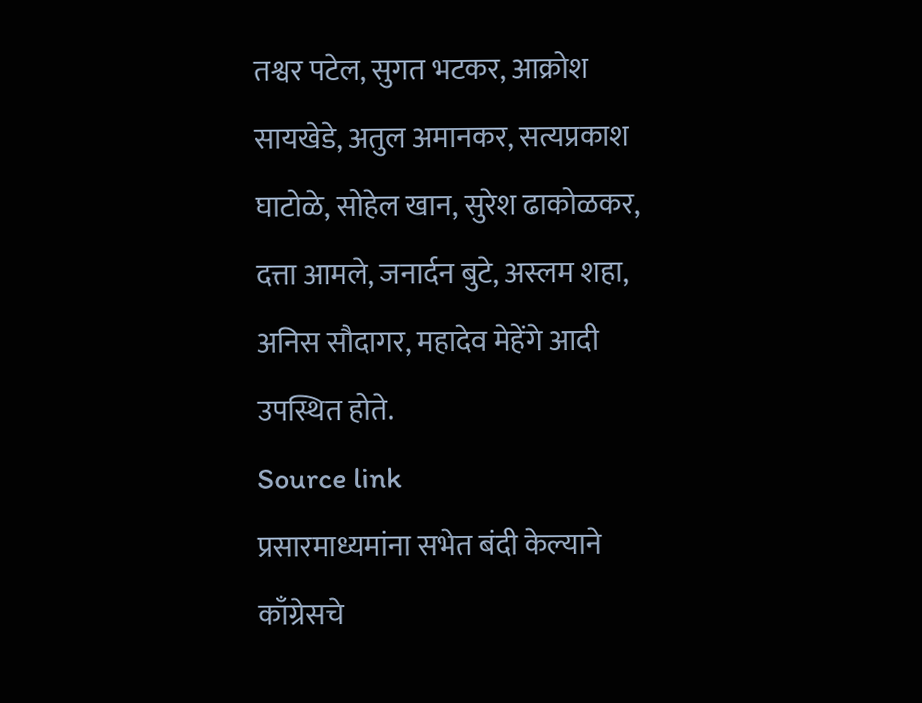तश्वर पटेल, सुगत भटकर, आक्रोश सायखेडे, अतुल अमानकर, सत्यप्रकाश घाटोळे, सोहेल खान, सुरेश ढाकोळकर, दत्ता आमले, जनार्दन बुटे, अस्लम शहा, अनिस सौदागर, महादेव मेहेंगे आदी उपस्थित होते.
Source link
प्रसारमाध्यमांना सभेत बंदी केल्याने काँग्रेसचे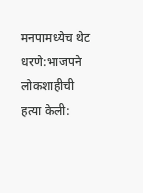मनपामध्येच थेट धरणे:भाजपने लोकशाहीची हत्या केली: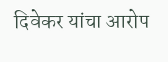दिवेकर यांचा आरोप